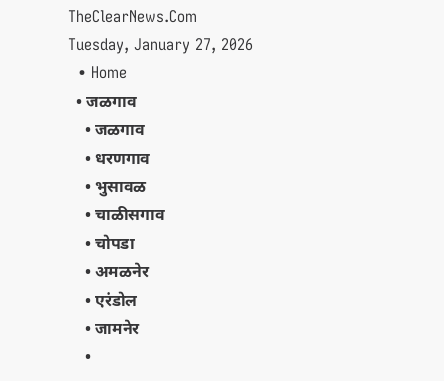TheClearNews.Com
Tuesday, January 27, 2026
  • Home
  • जळगाव
    • जळगाव
    • धरणगाव
    • भुसावळ
    • चाळीसगाव
    • चोपडा
    • अमळनेर
    • एरंडोल
    • जामनेर
    •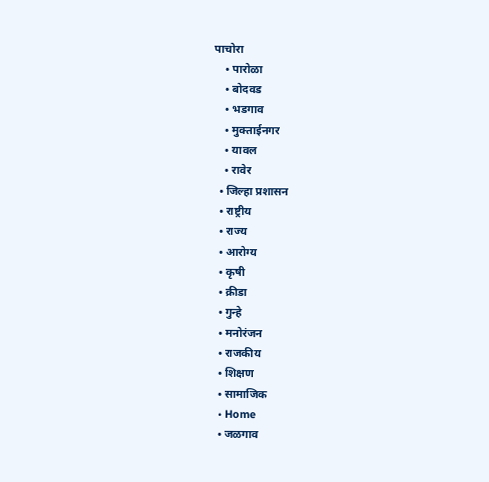पाचोरा
    • पारोळा
    • बोदवड
    • भडगाव
    • मुक्ताईनगर
    • यावल
    • रावेर
  • जिल्हा प्रशासन
  • राष्ट्रीय
  • राज्य
  • आरोग्य
  • कृषी
  • क्रीडा
  • गुन्हे
  • मनोरंजन
  • राजकीय
  • शिक्षण
  • सामाजिक
  • Home
  • जळगाव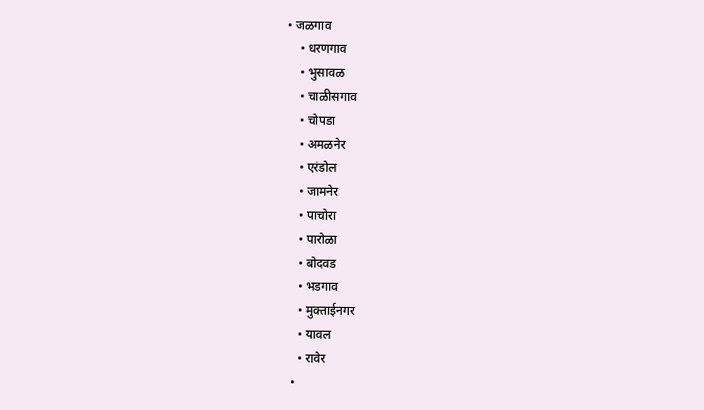• जळगाव
    • धरणगाव
    • भुसावळ
    • चाळीसगाव
    • चोपडा
    • अमळनेर
    • एरंडोल
    • जामनेर
    • पाचोरा
    • पारोळा
    • बोदवड
    • भडगाव
    • मुक्ताईनगर
    • यावल
    • रावेर
  •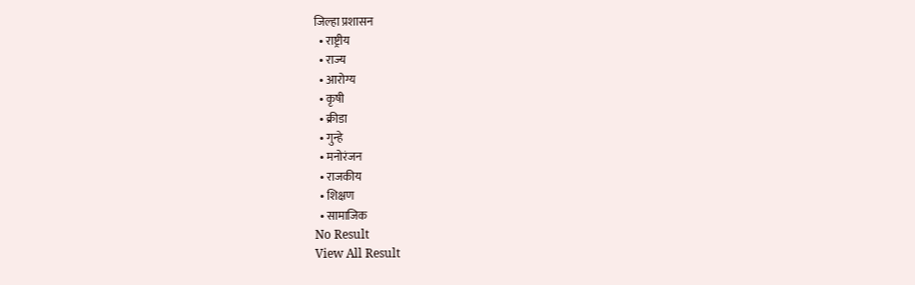जिल्हा प्रशासन
  • राष्ट्रीय
  • राज्य
  • आरोग्य
  • कृषी
  • क्रीडा
  • गुन्हे
  • मनोरंजन
  • राजकीय
  • शिक्षण
  • सामाजिक
No Result
View All Result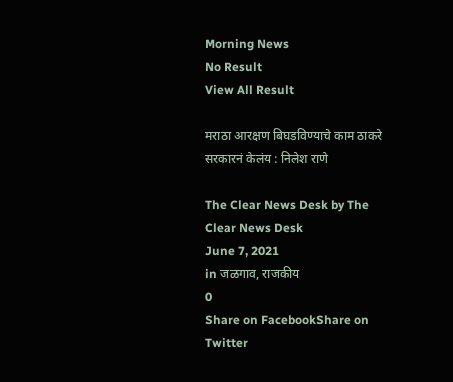Morning News
No Result
View All Result

मराठा आरक्षण बिघडविण्याचे काम ठाकरे सरकारनं केलंय : निलेश राणे

The Clear News Desk by The Clear News Desk
June 7, 2021
in जळगाव, राजकीय
0
Share on FacebookShare on Twitter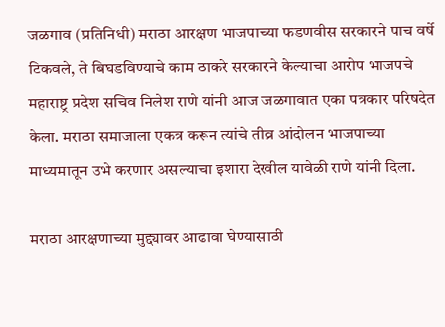जळगाव (प्रतिनिधी) मराठा आरक्षण भाजपाच्या फडणवीस सरकारने पाच वर्षे टिकवले, ते बिघडविण्याचे काम ठाकरे सरकारने केल्याचा आरोप भाजपचे महाराष्ट्र प्रदेश सचिव निलेश राणे यांनी आज जळगावात एका पत्रकार परिषदेत केला. मराठा समाजाला एकत्र करून त्यांचे तीव्र आंदोलन भाजपाच्या माध्यमातून उभे करणार असल्याचा इशारा देखील यावेळी राणे यांनी दिला.

मराठा आरक्षणाच्या मुद्द्यावर आढावा घेण्यासाठी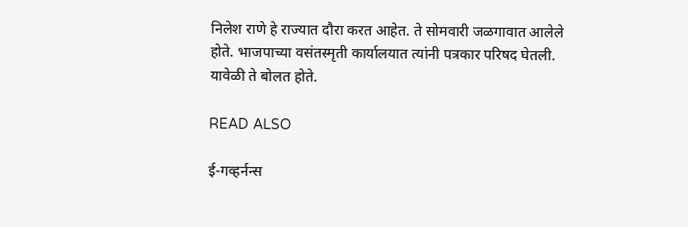निलेश राणे हे राज्यात दौरा करत आहेत. ते सोमवारी जळगावात आलेले होते. भाजपाच्या वसंतस्मृती कार्यालयात त्यांनी पत्रकार परिषद घेतली. यावेळी ते बोलत होते.

READ ALSO

ई-गव्हर्नन्स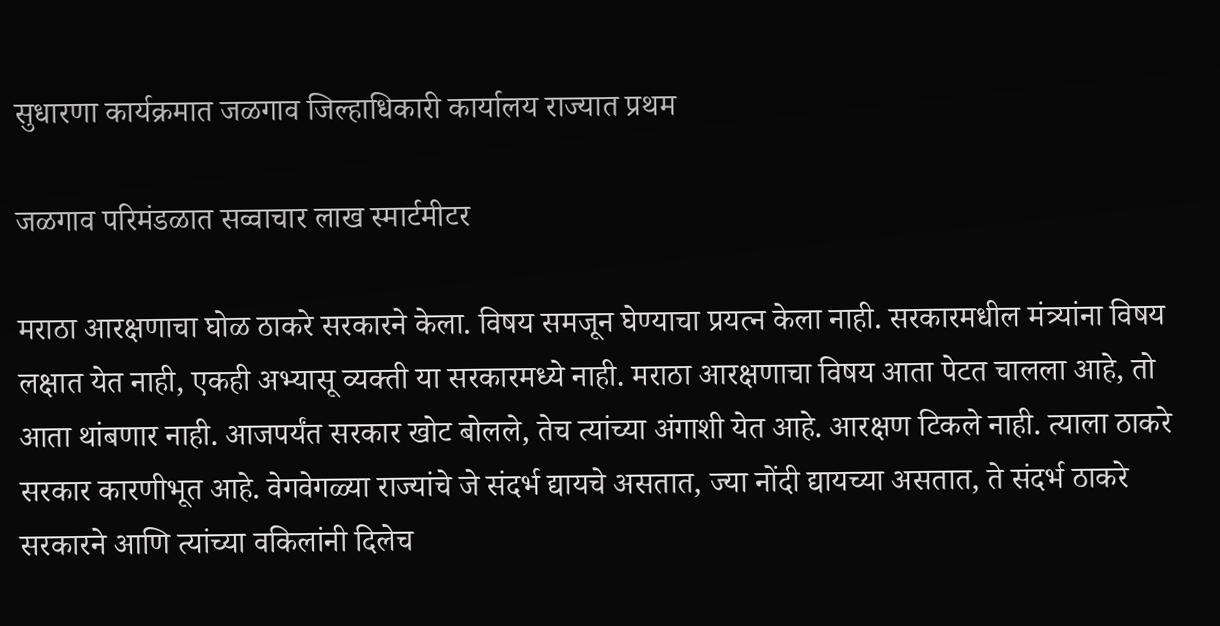सुधारणा कार्यक्रमात जळगाव जिल्हाधिकारी कार्यालय राज्यात प्रथम

जळगाव परिमंडळात सव्वाचार लाख स्मार्टमीटर

मराठा आरक्षणाचा घोळ ठाकरे सरकारने केला. विषय समजून घेण्याचा प्रयत्न केला नाही. सरकारमधील मंत्र्यांना विषय लक्षात येत नाही, एकही अभ्यासू व्यक्ती या सरकारमध्ये नाही. मराठा आरक्षणाचा विषय आता पेटत चालला आहे, तो आता थांबणार नाही. आजपर्यंत सरकार खोट बोलले, तेच त्यांच्या अंगाशी येत आहे. आरक्षण टिकले नाही. त्याला ठाकरे सरकार कारणीभूत आहे. वेगवेगळ्या राज्यांचे जे संदर्भ द्यायचे असतात, ज्या नोंदी द्यायच्या असतात, ते संदर्भ ठाकरे सरकारने आणि त्यांच्या वकिलांनी दिलेच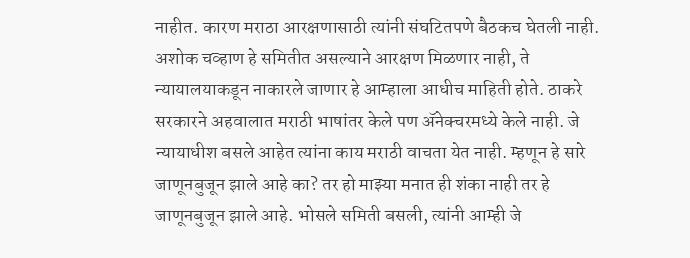नाहीत. कारण मराठा आरक्षणासाठी त्यांनी संघटितपणे बैठकच घेतली नाही. अशोक चव्हाण हे समितीत असल्याने आरक्षण मिळणार नाही, ते न्यायालयाकडून नाकारले जाणार हे आम्हाला आधीच माहिती होते. ठाकरे सरकारने अहवालात मराठी भाषांतर केले पण ॲनेक्चरमध्ये केले नाही. जे न्यायाधीश बसले आहेत त्यांना काय मराठी वाचता येत नाही. म्हणून हे सारे जाणूनबुजून झाले आहे का? तर हो माझ्या मनात ही शंका नाही तर हे जाणूनबुजून झाले आहे. भोसले समिती बसली, त्यांनी आम्ही जे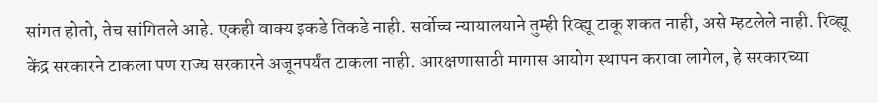सांगत होतो, तेच सांगितले आहे. एकही वाक्य इकडे तिकडे नाही. सर्वोच्च न्यायालयाने तुम्ही रिव्ह्यू टाकू शकत नाही, असे म्हटलेले नाही. रिव्ह्यू केंद्र सरकारने टाकला पण राज्य सरकारने अजूनपर्यंत टाकला नाही. आरक्षणासाठी मागास आयोग स्थापन करावा लागेल, हे सरकारच्या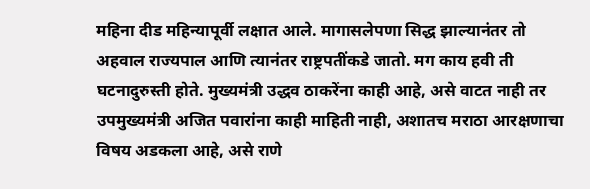महिना दीड महिन्यापूर्वी लक्षात आले. मागासलेपणा सिद्ध झाल्यानंतर तो अहवाल राज्यपाल आणि त्यानंतर राष्ट्रपतींकडे जातो. मग काय हवी ती घटनादुरुस्ती होते. मुख्यमंत्री उद्धव ठाकरेंना काही आहे, असे वाटत नाही तर उपमुख्यमंत्री अजित पवारांना काही माहिती नाही, अशातच मराठा आरक्षणाचा विषय अडकला आहे, असे राणे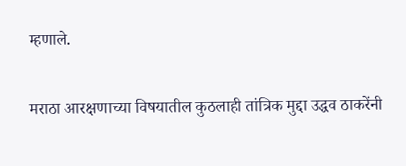म्हणाले.

मराठा आरक्षणाच्या विषयातील कुठलाही तांत्रिक मुद्दा उद्धव ठाकरेंनी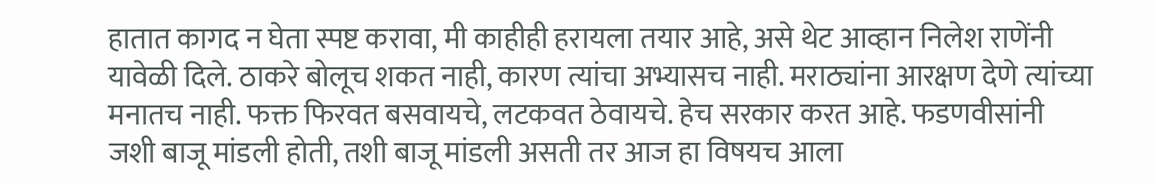हातात कागद न घेता स्पष्ट करावा, मी काहीही हरायला तयार आहे, असे थेट आव्हान निलेश राणेंनी यावेळी दिले. ठाकरे बोलूच शकत नाही, कारण त्यांचा अभ्यासच नाही. मराठ्यांना आरक्षण देणे त्यांच्या मनातच नाही. फक्त फिरवत बसवायचे, लटकवत ठेवायचे. हेच सरकार करत आहे. फडणवीसांनी जशी बाजू मांडली होती, तशी बाजू मांडली असती तर आज हा विषयच आला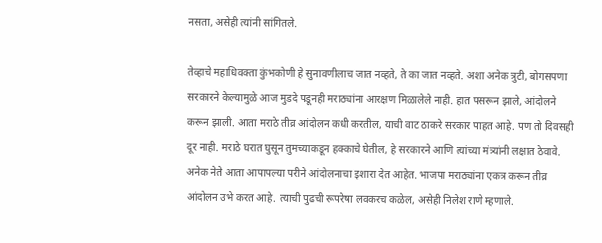नसता, असेही त्यांनी सांगितले.

तेव्हाचे महाधिवक्ता कुंभकोणी हे सुनावणीलाच जात नव्हते, ते का जात नव्हते. अशा अनेक त्रुटी, बोगसपणा सरकारने केल्यामुळे आज मुडदे पडूनही मराठ्यांना आरक्षण मिळालेले नाही. हात पसरून झाले, आंदोलने करून झाली. आता मराठे तीव्र आंदोलन कधी करतील, याची वाट ठाकरे सरकार पाहत आहे. पण तो दिवसही दूर नाही. मराठे घरात घुसून तुमच्याकडून हक्काचे घेतील, हे सरकारने आणि त्यांच्या मंत्र्यांनी लक्षात ठेवावे. अनेक नेते आता आपापल्या परीने आंदोलनाचा इशारा देत आहेत. भाजपा मराठ्यांना एकत्र करून तीव्र आंदोलन उभे करत आहे. त्याची पुढची रूपरेषा लवकरच कळेल, असेही निलेश राणे म्हणाले.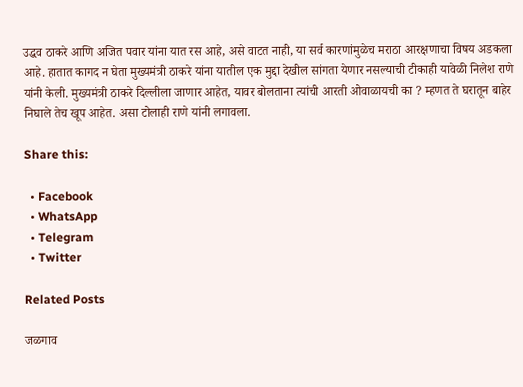उद्धव ठाकरे आणि अजित पवार यांना यात रस आहे, असे वाटत नाही, या सर्व कारणांमुळेच मराठा आरक्षणाचा विषय अडकला आहे. हातात कागद न घेता मुख्यमंत्री ठाकरे यांना यातील एक मुद्दा देखील सांगता येणार नसल्याची टीकाही यावेळी निलेश राणे यांनी केली. मुख्यमंत्री ठाकरे दिल्लीला जाणार आहेत, यावर बोलताना त्यांची आरती ओवाळायची का ? म्हणत ते घरातून बाहेर निघाले तेच खूप आहेत. असा टोलाही राणे यांनी लगावला.

Share this:

  • Facebook
  • WhatsApp
  • Telegram
  • Twitter

Related Posts

जळगाव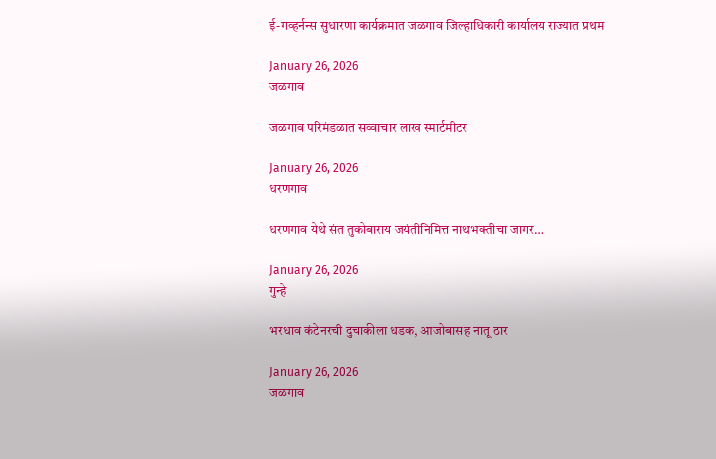ई-गव्हर्नन्स सुधारणा कार्यक्रमात जळगाव जिल्हाधिकारी कार्यालय राज्यात प्रथम

January 26, 2026
जळगाव

जळगाव परिमंडळात सव्वाचार लाख स्मार्टमीटर

January 26, 2026
धरणगाव

धरणगाव येथे संत तुकोबाराय जयंतीनिमित्त नाथभक्तीचा जागर…

January 26, 2026
गुन्हे

भरधाव कंटेनरची दुचाकीला धडक, आजोबासह नातू ठार

January 26, 2026
जळगाव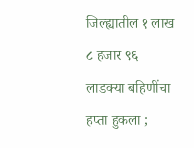जिल्ह्यातील १ लाख ८ हजार ९६ लाडक्या बहिणींचा हप्ता हुकला ;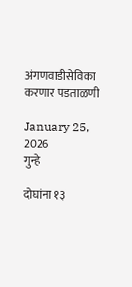अंगणवाडीसेविका करणार पडताळणी

January 25, 2026
गुन्हे

दोघांना १३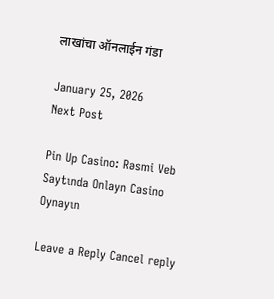लाखांचा ऑनलाईन गंडा

January 25, 2026
Next Post

Pin Up Casino: Rəsmi Veb Saytında Onlayn Casino Oynayın

Leave a Reply Cancel reply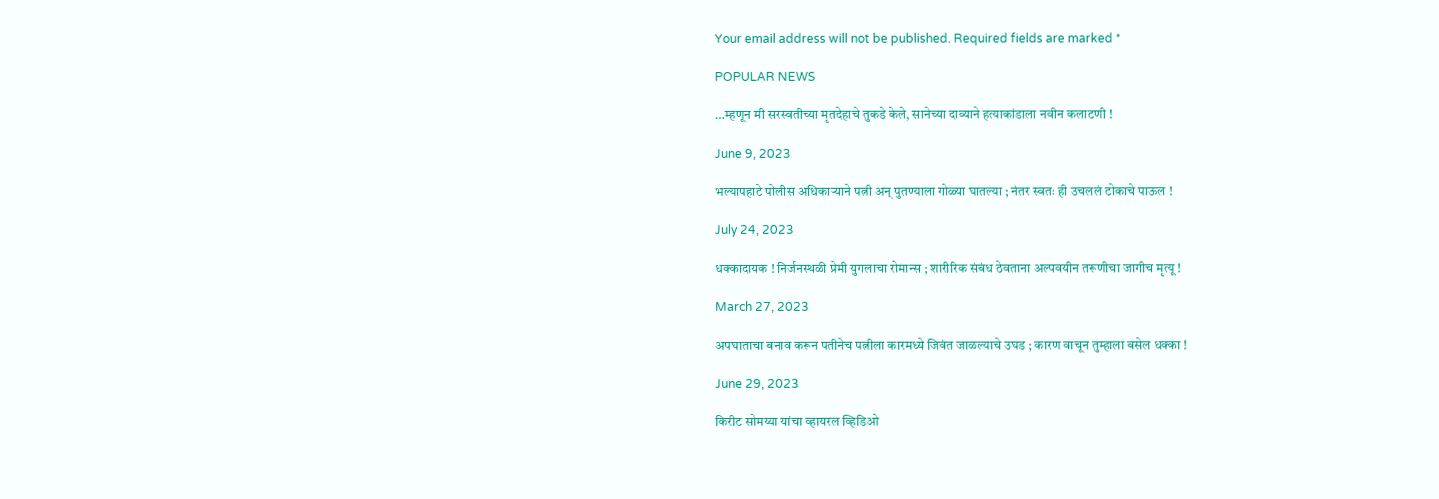Your email address will not be published. Required fields are marked *

POPULAR NEWS

…म्हणून मी सरस्वतीच्या मृतदेहाचे तुकडे केले, सानेच्या दाव्याने हत्याकांडाला नवीन कलाटणी !

June 9, 2023

भल्यापहाटे पोलीस अधिकाऱ्याने पत्नी अन् पुतण्याला गोळ्या घातल्या ; नंतर स्वतः ही उचललं टोकाचे पाऊल !

July 24, 2023

धक्कादायक ! निर्जनस्थळी प्रेमी युगलाचा रोमान्स ; शारीरिक संबंध ठेवताना अल्पवयीन तरूणीचा जागीच मृत्यू !

March 27, 2023

अपघाताचा बनाव करून पतीनेच पत्नीला कारमध्ये जिवंत जाळल्याचे उघड ; कारण वाचून तुम्हाला बसेल धक्का !

June 29, 2023

किरीट सोमय्या यांचा व्हायरल व्हिडिओ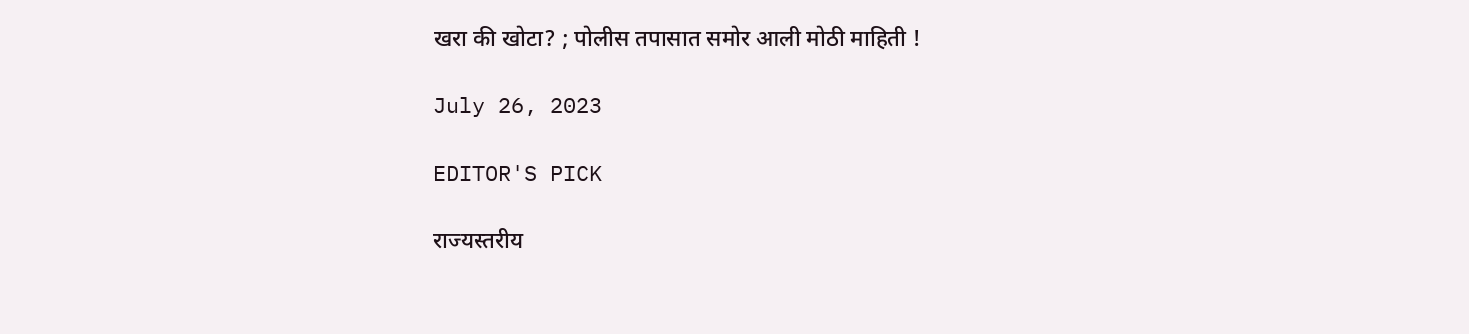खरा की खोटा? ; पोलीस तपासात समोर आली मोठी माहिती !

July 26, 2023

EDITOR'S PICK

राज्यस्तरीय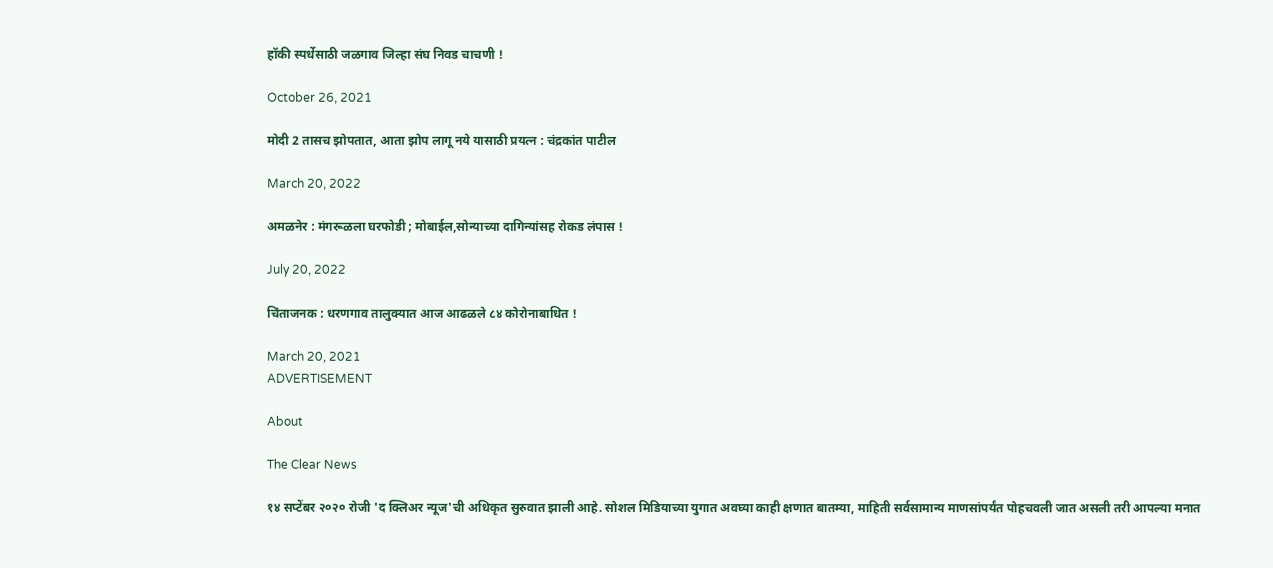हॉकी स्पर्धेसाठी जळगाव जिल्हा संघ निवड चाचणी !

October 26, 2021

मोदी 2 तासच झोपतात, आता झोप लागू नये यासाठी प्रयत्न : चंद्रकांत पाटील

March 20, 2022

अमळनेर : मंगरूळला घरफोडी ; मोबाईल,सोन्याच्या दागिन्यांसह रोकड लंपास !

July 20, 2022

चिंताजनक : धरणगाव तालुक्यात आज आढळले ८४ कोरोनाबाधित !

March 20, 2021
ADVERTISEMENT

About

The Clear News

१४ सप्टेंबर २०२० रोजी 'द क्लिअर न्यूज'ची अधिकृत सुरुवात झाली आहे. सोशल मिडियाच्या युगात अवघ्या काही क्षणात बातम्या, माहिती सर्वसामान्य माणसांपर्यंत पोहचवली जात असली तरी आपल्या मनात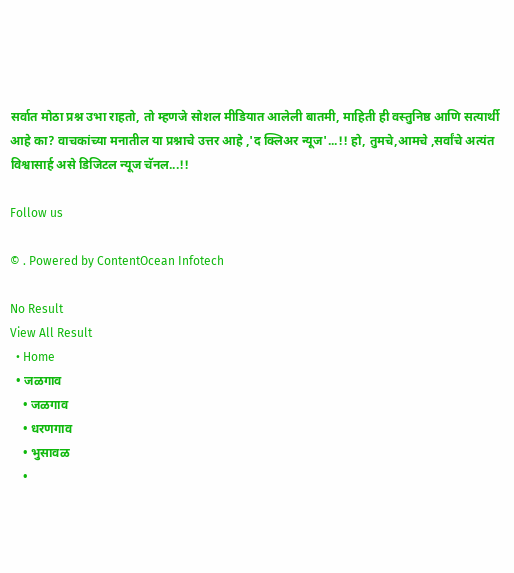सर्वात मोठा प्रश्न उभा राहतो, तो म्हणजे सोशल मीडियात आलेली बातमी, माहिती ही वस्तुनिष्ठ आणि सत्यार्थी आहे का? वाचकांच्या मनातील या प्रश्नाचे उत्तर आहे ,'द क्लिअर न्यूज'...!! हो, तुमचे,आमचे ,सर्वांचे अत्यंत विश्वासार्ह असे डिजिटल न्यूज चॅनल...!!

Follow us

© . Powered by ContentOcean Infotech

No Result
View All Result
  • Home
  • जळगाव
    • जळगाव
    • धरणगाव
    • भुसावळ
    •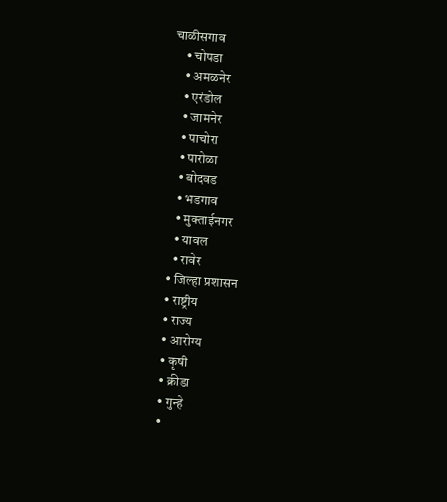चाळीसगाव
    • चोपडा
    • अमळनेर
    • एरंडोल
    • जामनेर
    • पाचोरा
    • पारोळा
    • बोदवड
    • भडगाव
    • मुक्ताईनगर
    • यावल
    • रावेर
  • जिल्हा प्रशासन
  • राष्ट्रीय
  • राज्य
  • आरोग्य
  • कृषी
  • क्रीडा
  • गुन्हे
  •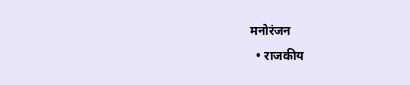मनोरंजन
  • राजकीय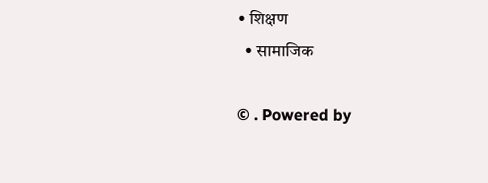• शिक्षण
  • सामाजिक

© . Powered by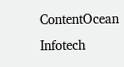ContentOcean Infotech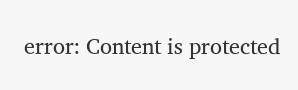error: Content is protected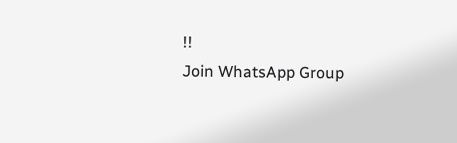!!
Join WhatsApp Group